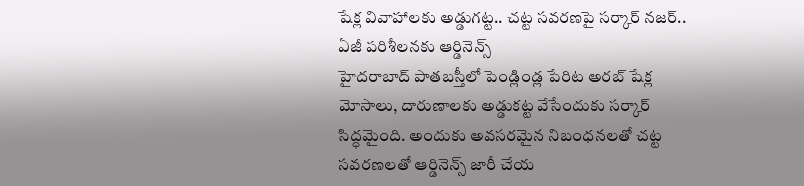షేక్ల వివాహాలకు అడ్డుగట్ట.. చట్ట సవరణపై సర్కార్ నజర్.. ఏజీ పరిశీలనకు ఆర్డినెన్స్
హైదరాబాద్ పాతబస్తీలో పెండ్లిండ్ల పేరిట అరబ్ షేక్ల మోసాలు, దారుణాలకు అడ్డుకట్ట వేసేందుకు సర్కార్ సిద్ధమైంది. అందుకు అవసరమైన నిబంధనలతో చట్ట సవరణలతో ఆర్డినెన్స్ జారీ చేయ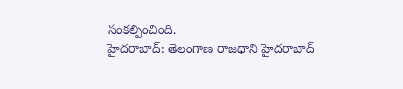సంకల్పించింది.
హైదరాబాద్: తెలంగాణ రాజధాని హైదరాబాద్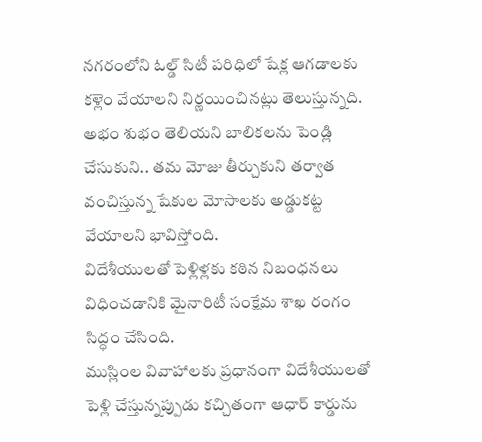నగరంలోని ఓల్డ్ సిటీ పరిధిలో షేక్ల ఆగడాలకు కళ్లెం వేయాలని నిర్ణయించినట్లు తెలుస్తున్నది. అభం శుభం తెలియని బాలికలను పెండ్లి చేసుకుని.. తమ మోజు తీర్చుకుని తర్వాత వంచిస్తున్న షేకుల మోసాలకు అడ్డుకట్ట వేయాలని భావిస్తోంది.
విదేశీయులతో పెళ్లిళ్లకు కఠిన నిబంధనలు విధించడానికి మైనారిటీ సంక్షేమ శాఖ రంగం సిద్ధం చేసింది.
ముస్లింల వివాహాలకు ప్రధానంగా విదేశీయులతో పెళ్లి చేస్తున్నప్పుడు కచ్చితంగా ఆధార్ కార్డును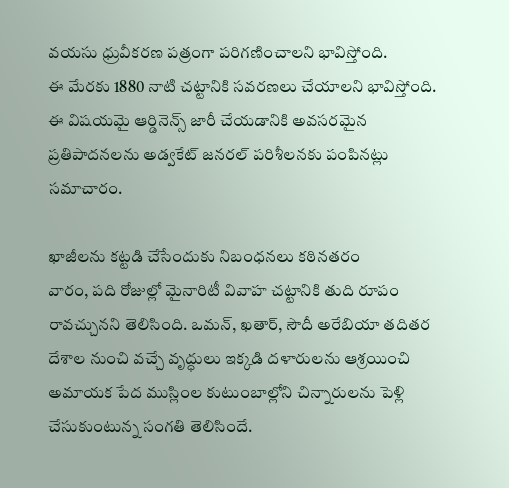వయసు ధ్రువీకరణ పత్రంగా పరిగణించాలని భావిస్తోంది.
ఈ మేరకు 1880 నాటి చట్టానికి సవరణలు చేయాలని భావిస్తోంది. ఈ విషయమై ఆర్డినెన్స్ జారీ చేయడానికి అవసరమైన ప్రతిపాదనలను అడ్వకేట్ జనరల్ పరిశీలనకు పంపినట్లు సమాచారం.

ఖాజీలను కట్టడి చేసేందుకు నిబంధనలు కఠినతరం
వారం, పది రోజుల్లో మైనారిటీ వివాహ చట్టానికి తుది రూపం రావచ్చునని తెలిసింది. ఒమన్, ఖతార్, సౌదీ అరేబియా తదితర దేశాల నుంచి వచ్చే వృద్ధులు ఇక్కడి దళారులను ఆశ్రయించి అమాయక పేద ముస్లింల కుటుంబాల్లోని చిన్నారులను పెళ్లి చేసుకుంటున్న సంగతి తెలిసిందే.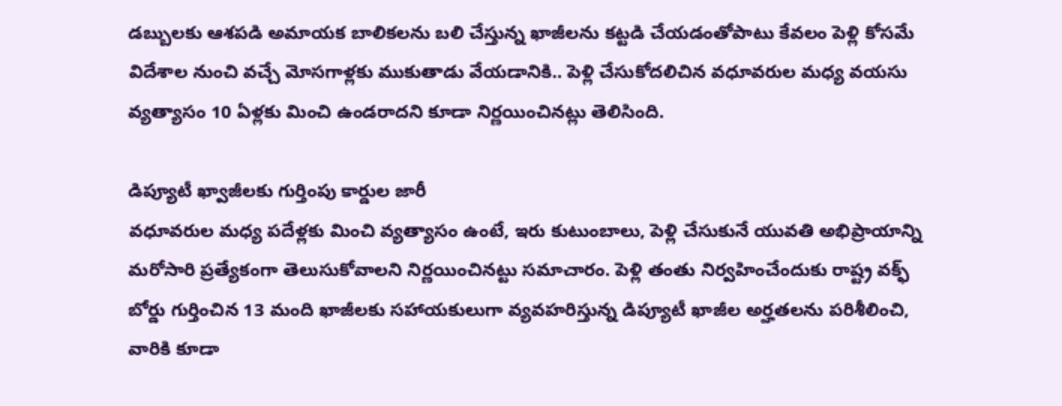డబ్బులకు ఆశపడి అమాయక బాలికలను బలి చేస్తున్న ఖాజీలను కట్టడి చేయడంతోపాటు కేవలం పెళ్లి కోసమే విదేశాల నుంచి వచ్చే మోసగాళ్లకు ముకుతాడు వేయడానికి.. పెళ్లి చేసుకోదలిచిన వధూవరుల మధ్య వయసు వ్యత్యాసం 10 ఏళ్లకు మించి ఉండరాదని కూడా నిర్ణయించినట్లు తెలిసింది.

డిప్యూటీ ఖ్వాజీలకు గుర్తింపు కార్డుల జారీ
వధూవరుల మధ్య పదేళ్లకు మించి వ్యత్యాసం ఉంటే, ఇరు కుటుంబాలు, పెళ్లి చేసుకునే యువతి అభిప్రాయాన్ని మరోసారి ప్రత్యేకంగా తెలుసుకోవాలని నిర్ణయించినట్టు సమాచారం. పెళ్లి తంతు నిర్వహించేందుకు రాష్ట్ర వక్ఫ్ బోర్డు గుర్తించిన 13 మంది ఖాజీలకు సహాయకులుగా వ్యవహరిస్తున్న డిప్యూటీ ఖాజీల అర్హతలను పరిశీలించి, వారికి కూడా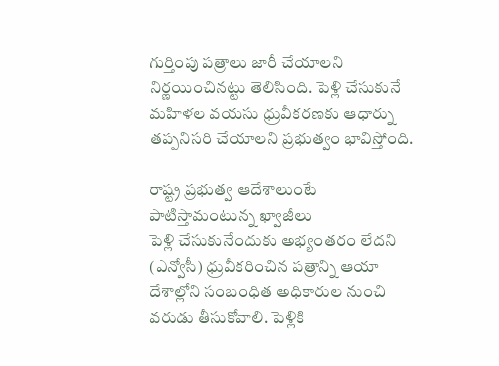గుర్తింపు పత్రాలు జారీ చేయాలని నిర్ణయించినట్టు తెలిసింది. పెళ్లి చేసుకునే మహిళల వయసు ధ్రువీకరణకు ఆధార్ను తప్పనిసరి చేయాలని ప్రభుత్వం భావిస్తోంది.

రాష్ట్ర ప్రభుత్వ ఆదేశాలుంటే పాటిస్తామంటున్న ఖ్వాజీలు
పెళ్లి చేసుకునేందుకు అభ్యంతరం లేదని (ఎన్వోసీ) ధ్రువీకరించిన పత్రాన్ని ఆయా దేశాల్లోని సంబంధిత అధికారుల నుంచి వరుడు తీసుకోవాలి. పెళ్లికి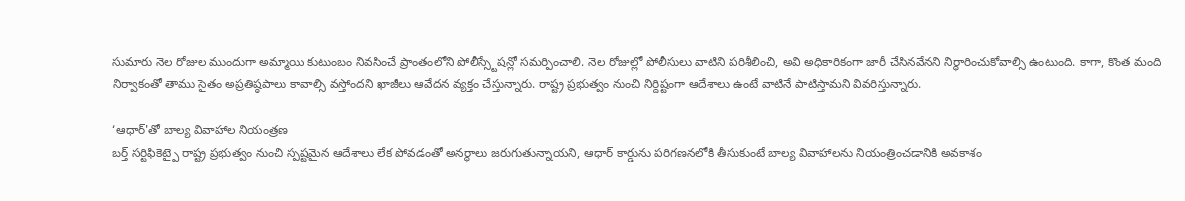సుమారు నెల రోజుల ముందుగా అమ్మాయి కుటుంబం నివసించే ప్రాంతంలోని పోలీస్స్టేషన్లో సమర్పించాలి. నెల రోజుల్లో పోలీసులు వాటిని పరిశీలించి, అవి అధికారికంగా జారీ చేసినవేనని నిర్ధారించుకోవాల్సి ఉంటుంది. కాగా, కొంత మంది నిర్వాకంతో తాము సైతం అప్రతిష్ఠపాలు కావాల్సి వస్తోందని ఖాజీలు ఆవేదన వ్యక్తం చేస్తున్నారు. రాష్ట్ర ప్రభుత్వం నుంచి నిర్దిష్టంగా ఆదేశాలు ఉంటే వాటినే పాటిస్తామని వివరిస్తున్నారు.

‘ఆధార్'తో బాల్య వివాహాల నియంత్రణ
బర్త్ సర్టిఫికెట్పై రాష్ట్ర ప్రభుత్వం నుంచి స్పష్టమైన ఆదేశాలు లేక పోవడంతో అనర్థాలు జరుగుతున్నాయని, ఆధార్ కార్డును పరిగణనలోకి తీసుకుంటే బాల్య వివాహాలను నియంత్రించడానికి అవకాశం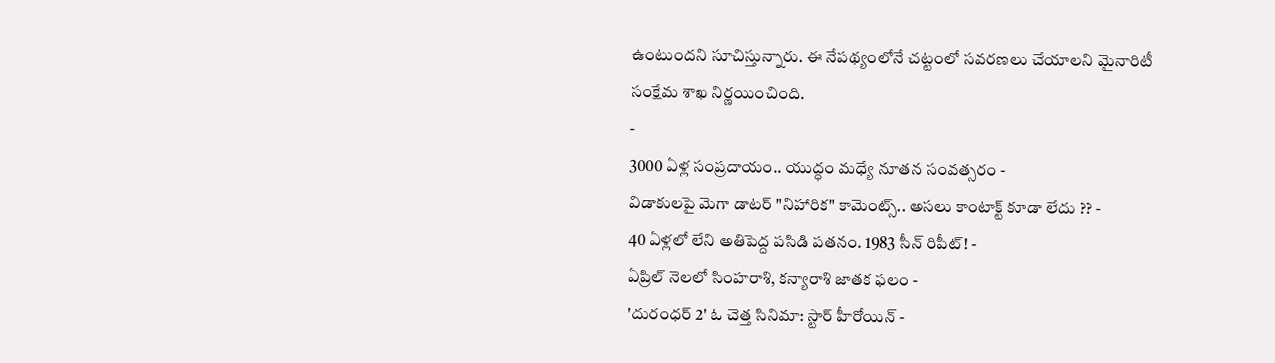ఉంటుందని సూచిస్తున్నారు. ఈ నేపథ్యంలోనే చట్టంలో సవరణలు చేయాలని మైనారిటీ సంక్షేమ శాఖ నిర్ణయించింది.
-
3000 ఏళ్ల సంప్రదాయం.. యుద్ధం మధ్యే నూతన సంవత్సరం -
విడాకులపై మెగా డాటర్ "నిహారిక" కామెంట్స్.. అసలు కాంటాక్ట్ కూడా లేదు ?? -
40 ఏళ్లలో లేని అతిపెద్ద పసిడి పతనం. 1983 సీన్ రిపీట్! -
ఏప్రిల్ నెలలో సింహరాశి, కన్యారాశి జాతక ఫలం -
'దురంధర్ 2' ఓ చెత్త సినిమా: స్టార్ హీరోయిన్ -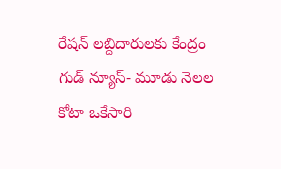రేషన్ లబ్దిదారులకు కేంద్రం గుడ్ న్యూస్- మూడు నెలల కోటా ఒకేసారి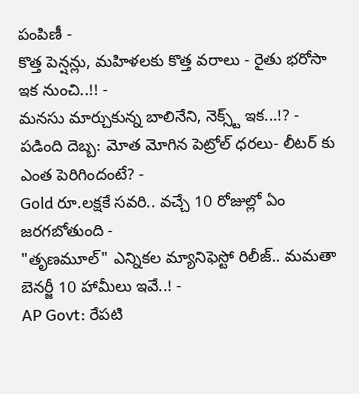పంపిణీ -
కొత్త పెన్షన్లు, మహిళలకు కొత్త వరాలు - రైతు భరోసా ఇక నుంచి..!! -
మనసు మార్చుకున్న బాలినేని, నెక్స్ట్ ఇక...!? -
పడింది దెబ్బ: మోత మోగిన పెట్రోల్ ధరలు- లీటర్ కు ఎంత పెరిగిందంటే? -
Gold రూ.లక్షకే సవరి.. వచ్చే 10 రోజుల్లో ఏం జరగబోతుంది -
"తృణమూల్" ఎన్నికల మ్యానిఫెస్టో రిలీజ్.. మమతా బెనర్జీ 10 హామీలు ఇవే..! -
AP Govt: రేపటి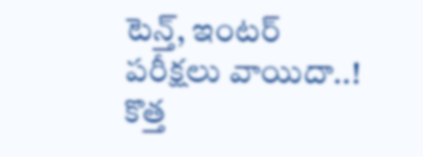టెన్త్, ఇంటర్ పరీక్షలు వాయిదా..! కొత్త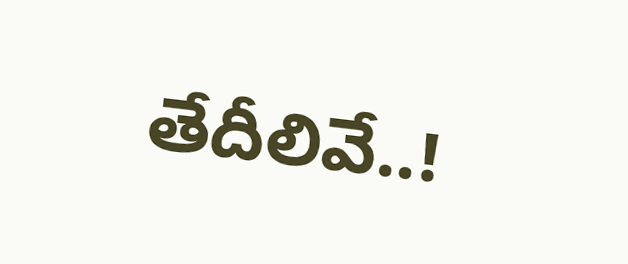తేదీలివే..!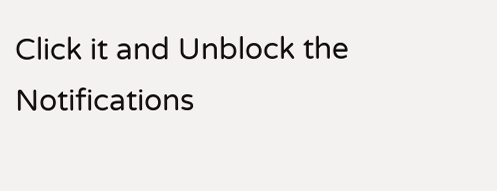Click it and Unblock the Notifications